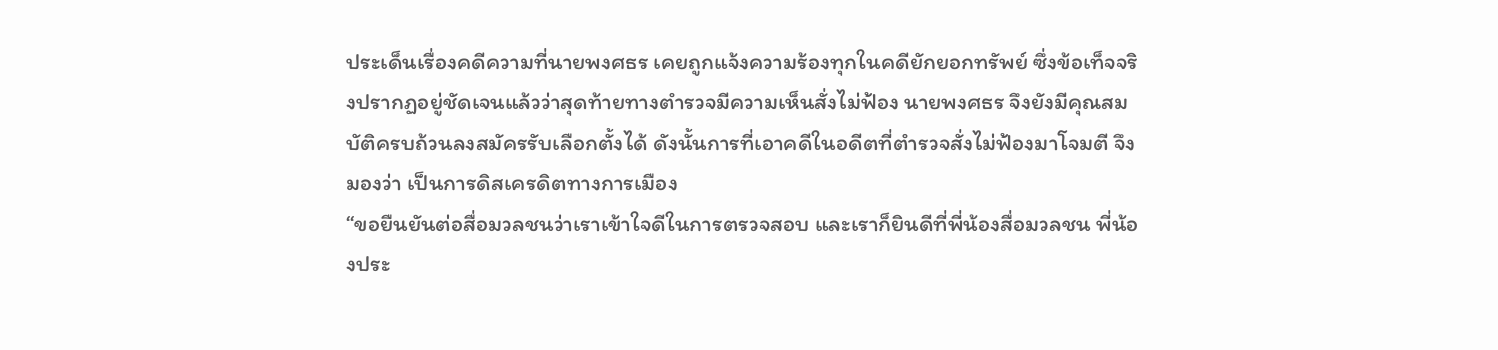ประเด็นเรื่องคดีความที่นายพงศธร เคยถูกแจ้งความร้องทุกในคดียักยอกทรัพย์ ซึ่งข้อเท็จจริงปรากฏอยู่ชัดเจนแล้วว่าสุดท้ายทางตำรวจมีความเห็นสั่งไม่ฟ้อง นายพงศธร จึงยังมีคุณสมบัติครบถ้วนลงสมัครรับเลือกตั้งได้ ดังนั้นการที่เอาคดีในอดีตที่ตำรวจสั่งไม่ฟ้องมาโจมตี จึงมองว่า เป็นการดิสเครดิตทางการเมือง
“ขอยืนยันต่อสื่อมวลชนว่าเราเข้าใจดีในการตรวจสอบ และเราก็ยินดีที่พี่น้องสื่อมวลชน พี่น้องประ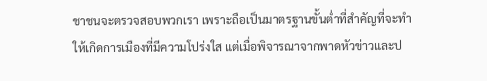ชาชนจะตรวจสอบพวกเรา เพราะถือเป็นมาตรฐานขั้นต่ำที่สำคัญที่จะทำให้เกิดการเมืองที่มีความโปร่งใส แต่เมื่อพิจารณาจากพาดหัวข่าวและป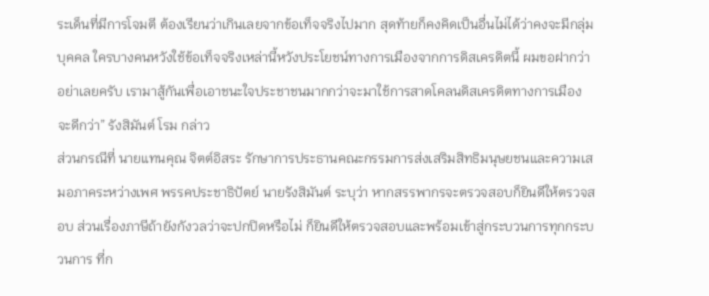ระเด็นที่มีการโจมตี ต้องเรียนว่าเกินเลยจากข้อเท็จจริงไปมาก สุดท้ายก็คงคิดเป็นอื่นไม่ได้ว่าคงจะมีกลุ่มบุคคล ใครบางคนหวังใช้ข้อเท็จจริงเหล่านี้หวังประโยชน์ทางการเมืองจากการดิสเครดิตนี้ ผมขอฝากว่าอย่าเลยครับ เรามาสู้กันเพื่อเอาชนะใจประชาชนมากกว่าจะมาใช้การสาดโคลนดิสเครดิตทางการเมือง จะดีกว่า” รังสิมันต์ โรม กล่าว
ส่วนกรณีที่ นายแทนคุณ จิตต์อิสระ รักษาการประธานคณะกรรมการส่งเสริมสิทธิมนุษยชนและความเสมอภาคระหว่างเพศ พรรคประชาธิปัตย์ นายรังสิมันต์ ระบุว่า หากสรรพากรจะตรวจสอบก็ยินดีให้ตรวจสอบ ส่วนเรื่องภาษีถ้ายังกังวลว่าจะปกปิดหรือไม่ ก็ยินดีให้ตรวจสอบและพร้อมเข้าสู่กระบวนการทุกกระบวนการ ที่ก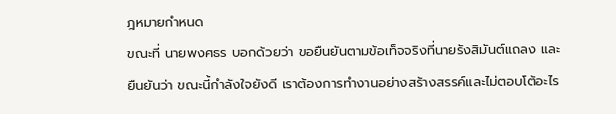ฎหมายกำหนด
ขณะที่ นายพงศธร บอกด้วยว่า ขอยืนยันตามข้อเท็จจริงที่นายรังสิมันต์แถลง และยืนยันว่า ขณะนี้กำลังใจยังดี เราต้องการทำงานอย่างสร้างสรรค์และไม่ตอบโต้อะไร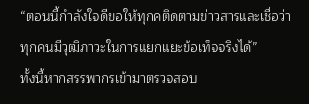“ตอนนี้กำลังใจดีขอให้ทุกคติดตามข่าวสารและเชื่อว่าทุกคนมีวุฒิภาวะในการแยกแยะข้อเท็จจริงได้”
ทั้งนี้หากสรรพากรเข้ามาตรวจสอบ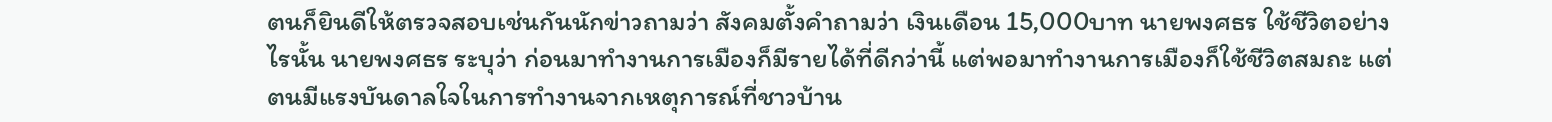ตนก็ยินดีให้ตรวจสอบเช่นกันนักข่าวถามว่า สังคมตั้งคำถามว่า เงินเดือน 15,000บาท นายพงศธร ใช้ชีวิตอย่างไรนั้น นายพงศธร ระบุว่า ก่อนมาทำงานการเมืองก็มีรายได้ที่ดีกว่านี้ แต่พอมาทำงานการเมืองก็ใช้ชีวิตสมถะ แต่ตนมีแรงบันดาลใจในการทำงานจากเหตุการณ์ที่ชาวบ้าน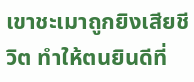เขาชะเมาถูกยิงเสียชีวิต ทำให้ตนยินดีที่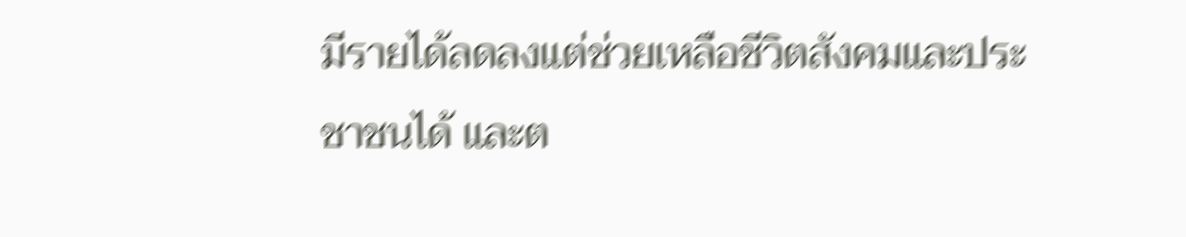มีรายได้ลดลงแต่ช่วยเหลือชีวิตสังคมและประชาชนได้ และต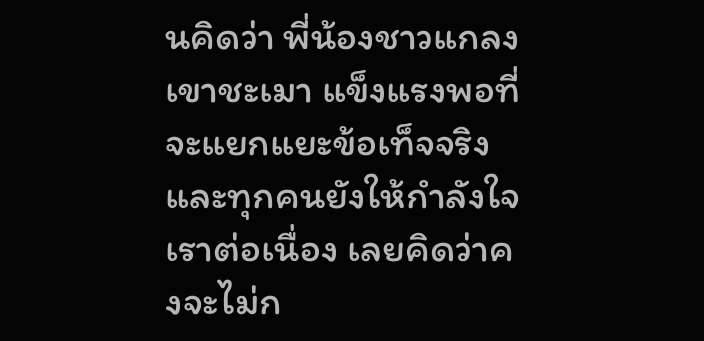นคิดว่า พี่น้องชาวแกลง เขาชะเมา แข็งแรงพอที่จะแยกแยะข้อเท็จจริง และทุกคนยังให้กำลังใจเราต่อเนื่อง เลยคิดว่าคงจะไม่ก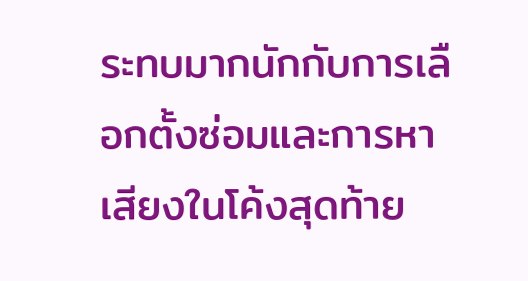ระทบมากนักกับการเลือกตั้งซ่อมและการหาเสียงในโค้งสุดท้าย